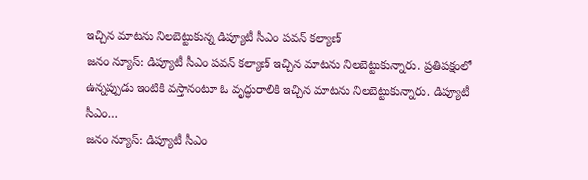ఇచ్చిన మాటను నిలబెట్టుకున్న డిప్యూటీ సీఎం పవన్ కల్యాణ్
జనం న్యూస్: డిప్యూటీ సీఎం పవన్ కల్యాణ్ ఇచ్చిన మాటను నిలబెట్టుకున్నారు. ప్రతిపక్షంలో ఉన్నప్పుడు ఇంటికి వస్తానంటూ ఓ వృద్ధురాలికి ఇచ్చిన మాటను నిలబెట్టుకున్నారు. డిప్యూటీ సీఎం…
జనం న్యూస్: డిప్యూటీ సీఎం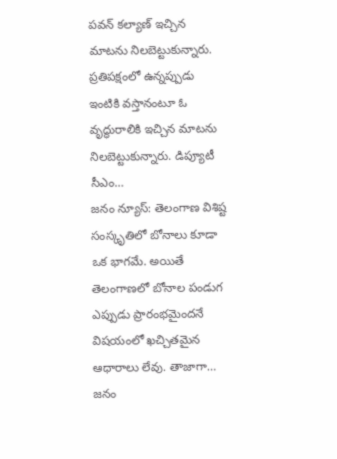పవన్ కల్యాణ్ ఇచ్చిన మాటను నిలబెట్టుకున్నారు. ప్రతిపక్షంలో ఉన్నప్పుడు ఇంటికి వస్తానంటూ ఓ వృద్ధురాలికి ఇచ్చిన మాటను నిలబెట్టుకున్నారు. డిప్యూటీ సీఎం…
జనం న్యూస్: తెలంగాణ విశిష్ట సంస్కృతిలో బోనాలు కూడా ఒక భాగమే. అయితే తెలంగాణలో బోనాల పండుగ ఎప్పుడు ప్రారంభమైందనే విషయంలో ఖచ్చితమైన ఆధారాలు లేవు. తాజాగా…
జనం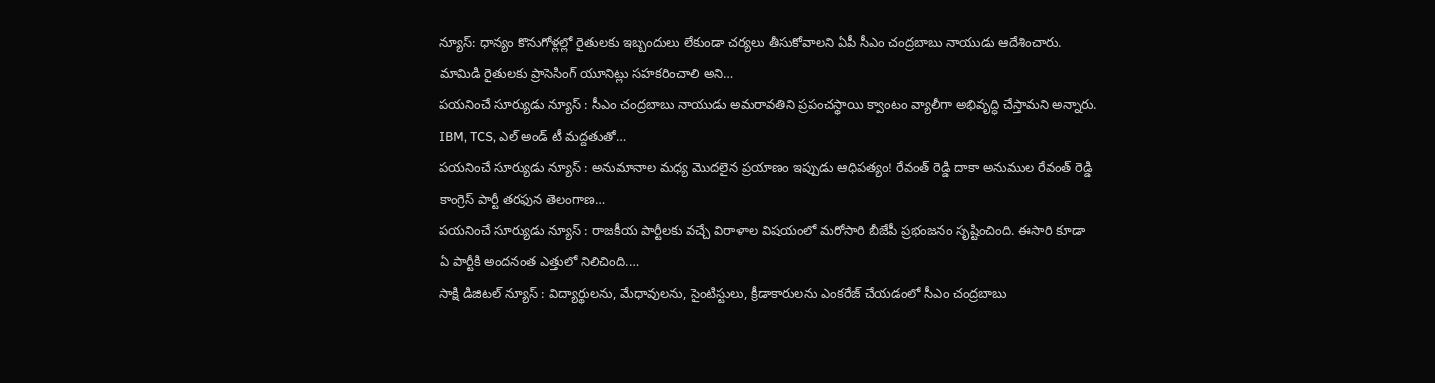న్యూస్: ధాన్యం కొనుగోళ్లల్లో రైతులకు ఇబ్బందులు లేకుండా చర్యలు తీసుకోవాలని ఏపీ సీఎం చంద్రబాబు నాయుడు ఆదేశించారు. మామిడి రైతులకు ప్రాసెసింగ్ యూనిట్లు సహకరించాలి అని…
పయనించే సూర్యుడు న్యూస్ : సీఎం చంద్రబాబు నాయుడు అమరావతిని ప్రపంచస్థాయి క్వాంటం వ్యాలీగా అభివృద్ధి చేస్తామని అన్నారు. IBM, TCS, ఎల్ అండ్ టీ మద్దతుతో…
పయనించే సూర్యుడు న్యూస్ : అనుమానాల మధ్య మొదలైన ప్రయాణం ఇప్పుడు ఆధిపత్యం! రేవంత్ రెడ్డి దాకా అనుముల రేవంత్ రెడ్డి కాంగ్రెస్ పార్టీ తరఫున తెలంగాణ…
పయనించే సూర్యుడు న్యూస్ : రాజకీయ పార్టీలకు వచ్చే విరాళాల విషయంలో మరోసారి బీజేపీ ప్రభంజనం సృష్టించింది. ఈసారి కూడా ఏ పార్టీకి అందనంత ఎత్తులో నిలిచింది.…
సాక్షి డిజిటల్ న్యూస్ : విద్యార్థులను, మేధావులను, సైంటిస్టులు, క్రీడాకారులను ఎంకరేజ్ చేయడంలో సీఎం చంద్రబాబు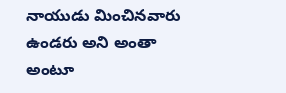నాయుడు మించినవారు ఉండరు అని అంతా అంటూ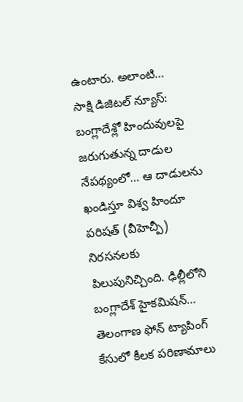ఉంటారు. అలాంటి…
సాక్షి డిజిటల్ న్యూస్: బంగ్లాదేశ్లో హిందువులపై జరుగుతున్న దాడుల నేపథ్యంలో… ఆ దాడులను ఖండిస్తూ విశ్వ హిందూ పరిషత్ (వీహెచ్పీ) నిరసనలకు పిలుపునిచ్చింది. ఢిల్లీలోని బంగ్లాదేశ్ హైకమిషన్…
తెలంగాణ ఫోన్ ట్యాపింగ్ కేసులో కీలక పరిణామాలు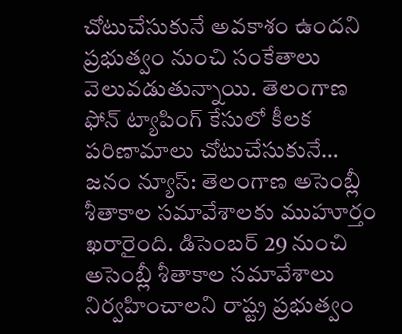చోటుచేసుకునే అవకాశం ఉందని ప్రభుత్వం నుంచి సంకేతాలు వెలువడుతున్నాయి. తెలంగాణ ఫోన్ ట్యాపింగ్ కేసులో కీలక పరిణామాలు చోటుచేసుకునే…
జనం న్యూస్: తెలంగాణ అసెంబ్లీ శీతాకాల సమావేశాలకు ముహూర్తం ఖరారైంది. డిసెంబర్ 29 నుంచి అసెంబ్లీ శీతాకాల సమావేశాలు నిర్వహించాలని రాష్ట్ర ప్రభుత్వం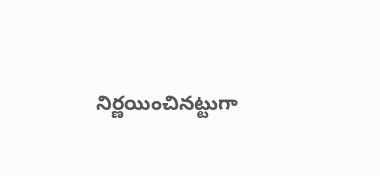నిర్ణయించినట్టుగా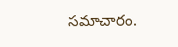సమాచారం.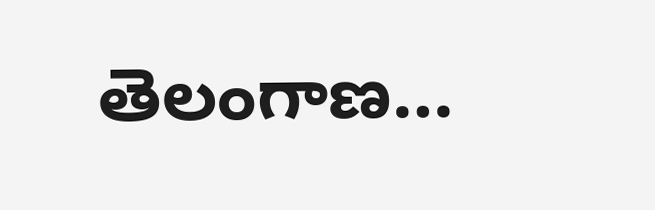తెలంగాణ…